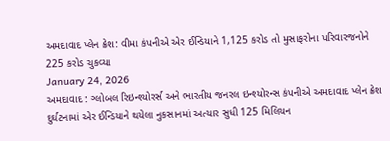અમદાવાદ પ્લેન ક્રેશ: વીમા કંપનીએ એર ઈન્ડિયાને 1,125 કરોડ તો મુસાફરોના પરિવારજનોને 225 કરોડ ચુકવ્યા
January 24, 2026
અમદાવાદ : ગ્લોબલ રિઇન્શ્યોરર્સ અને ભારતીય જનરલ ઇન્શ્યોરન્સ કંપનીએ અમદાવાદ પ્લેન ક્રેશ દુર્ઘટનામાં એર ઈન્ડિયાને થયેલા નુકસાનમાં અત્યાર સુધી 125 મિલિયન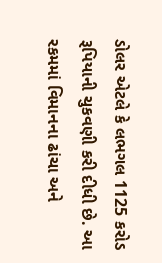ડોલર એટલે કે લભગલ 1125 કરોડ રૂપિયાની ચુકવણી કરી દીધી છે. આ રકમમાં વિમાનના ઢાંચા અને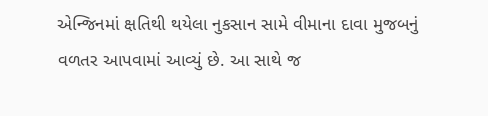એન્જિનમાં ક્ષતિથી થયેલા નુકસાન સામે વીમાના દાવા મુજબનું વળતર આપવામાં આવ્યું છે. આ સાથે જ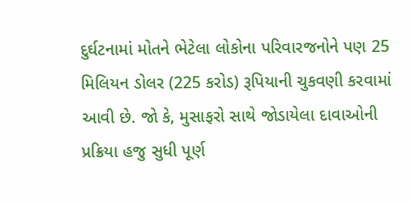દુર્ઘટનામાં મોતને ભેટેલા લોકોના પરિવારજનોને પણ 25 મિલિયન ડોલર (225 કરોડ) રૂપિયાની ચુકવણી કરવામાં આવી છે. જો કે, મુસાફરો સાથે જોડાયેલા દાવાઓની પ્રક્રિયા હજુ સુધી પૂર્ણ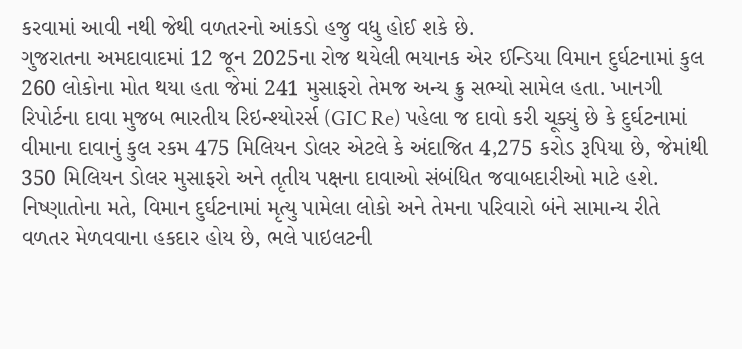કરવામાં આવી નથી જેથી વળતરનો આંકડો હજુ વધુ હોઈ શકે છે.
ગુજરાતના અમદાવાદમાં 12 જૂન 2025ના રોજ થયેલી ભયાનક એર ઈન્ડિયા વિમાન દુર્ઘટનામાં કુલ 260 લોકોના મોત થયા હતા જેમાં 241 મુસાફરો તેમજ અન્ય ક્રુ સભ્યો સામેલ હતા. ખાનગી રિપોર્ટના દાવા મુજબ ભારતીય રિઇન્શ્યોરર્સ (GIC Re) પહેલા જ દાવો કરી ચૂક્યું છે કે દુર્ઘટનામાં વીમાના દાવાનું કુલ રકમ 475 મિલિયન ડોલર એટલે કે અંદાજિત 4,275 કરોડ રૂપિયા છે, જેમાંથી 350 મિલિયન ડોલર મુસાફરો અને તૃતીય પક્ષના દાવાઓ સંબંધિત જવાબદારીઓ માટે હશે. નિષ્ણાતોના મતે, વિમાન દુર્ઘટનામાં મૃત્યુ પામેલા લોકો અને તેમના પરિવારો બંને સામાન્ય રીતે વળતર મેળવવાના હકદાર હોય છે, ભલે પાઇલટની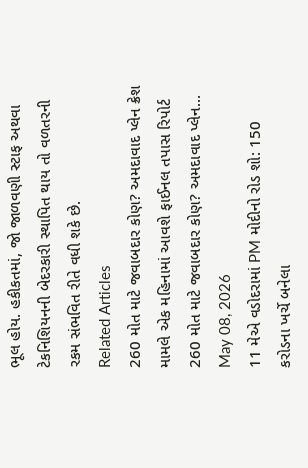ભૂલ હોય. હકીકતમાં, જો જાળવણી સ્ટાફ અથવા ટેકનિશિયનની બેદરકારી સ્થાપિત થાય તો વળતરની રકમ સંભવિત રીતે વધી શકે છે.
Related Articles
260 મોત માટે જવાબદાર કોણ? અમદાવાદ પ્લેન ક્રેશ મામલે એક મહિનામાં આવશે ફાઈનલ તપાસ રિપોર્ટ
260 મોત માટે જવાબદાર કોણ? અમદાવાદ પ્લેન...
May 08, 2026
11 મેએ વડોદરામાં PM મોદીનો રોડ શો: 150 કરોડના ખર્ચે બનેલા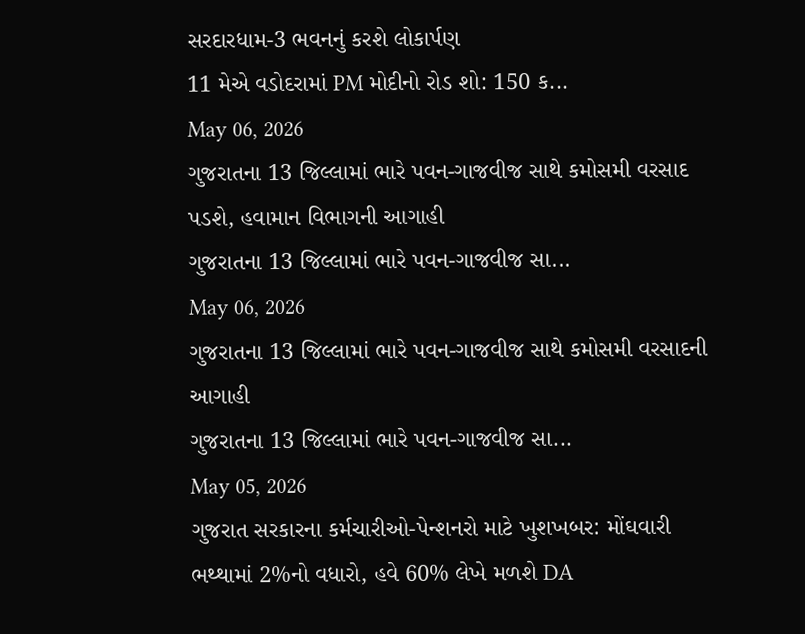સરદારધામ-3 ભવનનું કરશે લોકાર્પણ
11 મેએ વડોદરામાં PM મોદીનો રોડ શો: 150 ક...
May 06, 2026
ગુજરાતના 13 જિલ્લામાં ભારે પવન-ગાજવીજ સાથે કમોસમી વરસાદ પડશે, હવામાન વિભાગની આગાહી
ગુજરાતના 13 જિલ્લામાં ભારે પવન-ગાજવીજ સા...
May 06, 2026
ગુજરાતના 13 જિલ્લામાં ભારે પવન-ગાજવીજ સાથે કમોસમી વરસાદની આગાહી
ગુજરાતના 13 જિલ્લામાં ભારે પવન-ગાજવીજ સા...
May 05, 2026
ગુજરાત સરકારના કર્મચારીઓ-પેન્શનરો માટે ખુશખબર: મોંઘવારી ભથ્થામાં 2%નો વધારો, હવે 60% લેખે મળશે DA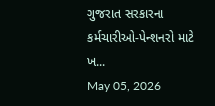ગુજરાત સરકારના કર્મચારીઓ-પેન્શનરો માટે ખ...
May 05, 2026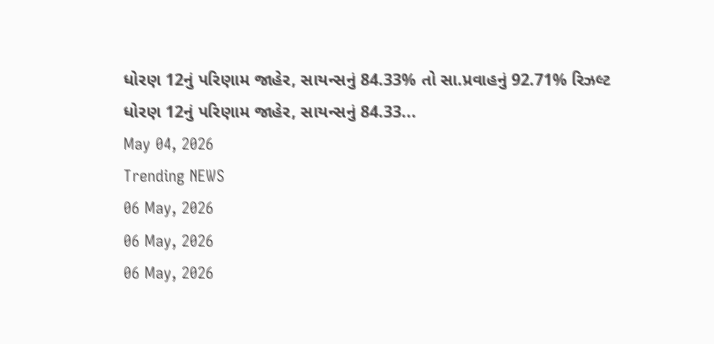ધોરણ 12નું પરિણામ જાહેર, સાયન્સનું 84.33% તો સા.પ્રવાહનું 92.71% રિઝલ્ટ
ધોરણ 12નું પરિણામ જાહેર, સાયન્સનું 84.33...
May 04, 2026
Trending NEWS
06 May, 2026
06 May, 2026
06 May, 2026